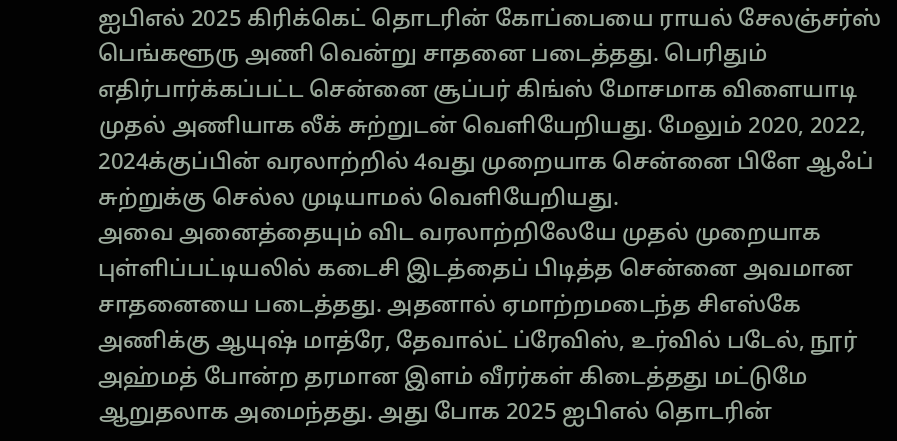ஐபிஎல் 2025 கிரிக்கெட் தொடரின் கோப்பையை ராயல் சேலஞ்சர்ஸ் பெங்களூரு அணி வென்று சாதனை படைத்தது. பெரிதும் எதிர்பார்க்கப்பட்ட சென்னை சூப்பர் கிங்ஸ் மோசமாக விளையாடி முதல் அணியாக லீக் சுற்றுடன் வெளியேறியது. மேலும் 2020, 2022, 2024க்குப்பின் வரலாற்றில் 4வது முறையாக சென்னை பிளே ஆஃப் சுற்றுக்கு செல்ல முடியாமல் வெளியேறியது.
அவை அனைத்தையும் விட வரலாற்றிலேயே முதல் முறையாக புள்ளிப்பட்டியலில் கடைசி இடத்தைப் பிடித்த சென்னை அவமான சாதனையை படைத்தது. அதனால் ஏமாற்றமடைந்த சிஎஸ்கே அணிக்கு ஆயுஷ் மாத்ரே, தேவால்ட் ப்ரேவிஸ், உர்வில் படேல், நூர் அஹ்மத் போன்ற தரமான இளம் வீரர்கள் கிடைத்தது மட்டுமே ஆறுதலாக அமைந்தது. அது போக 2025 ஐபிஎல் தொடரின்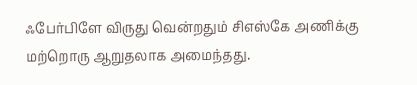ஃபேர்பிளே விருது வென்றதும் சிஎஸ்கே அணிக்கு மற்றொரு ஆறுதலாக அமைந்தது.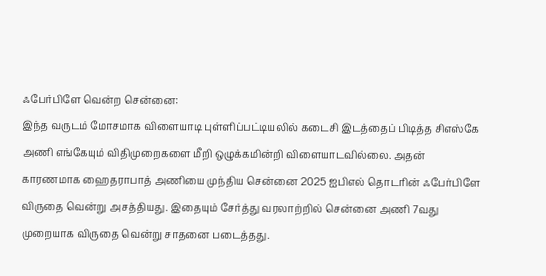ஃபேர்பிளே வென்ற சென்னை:
இந்த வருடம் மோசமாக விளையாடி புள்ளிப்பட்டியலில் கடைசி இடத்தைப் பிடித்த சிஎஸ்கே அணி எங்கேயும் விதிமுறைகளை மீறி ஒழுக்கமின்றி விளையாடவில்லை. அதன் காரணமாக ஹைதராபாத் அணியை முந்திய சென்னை 2025 ஐபிஎல் தொடரின் ஃபேர்பிளே விருதை வென்று அசத்தியது. இதையும் சேர்த்து வரலாற்றில் சென்னை அணி 7வது முறையாக விருதை வென்று சாதனை படைத்தது.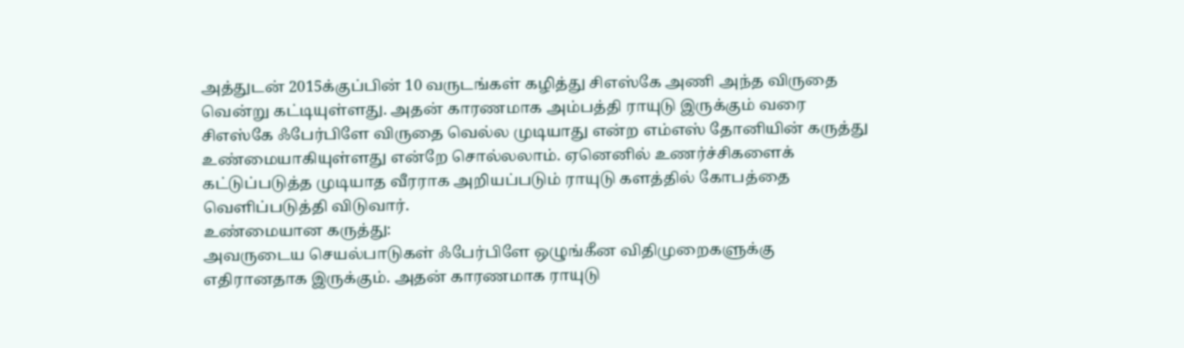அத்துடன் 2015க்குப்பின் 10 வருடங்கள் கழித்து சிஎஸ்கே அணி அந்த விருதை வென்று கட்டியுள்ளது. அதன் காரணமாக அம்பத்தி ராயுடு இருக்கும் வரை சிஎஸ்கே ஃபேர்பிளே விருதை வெல்ல முடியாது என்ற எம்எஸ் தோனியின் கருத்து உண்மையாகியுள்ளது என்றே சொல்லலாம். ஏனெனில் உணர்ச்சிகளைக் கட்டுப்படுத்த முடியாத வீரராக அறியப்படும் ராயுடு களத்தில் கோபத்தை வெளிப்படுத்தி விடுவார்.
உண்மையான கருத்து:
அவருடைய செயல்பாடுகள் ஃபேர்பிளே ஒழுங்கீன விதிமுறைகளுக்கு எதிரானதாக இருக்கும். அதன் காரணமாக ராயுடு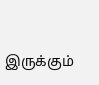இருக்கும்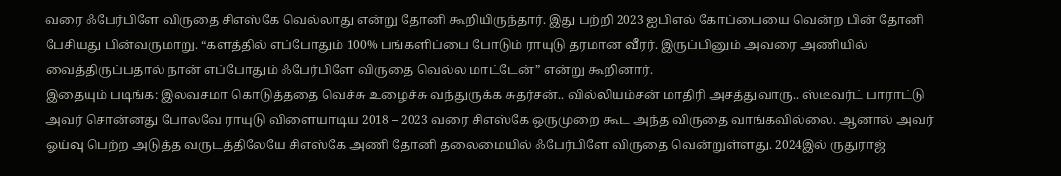வரை ஃபேர்பிளே விருதை சிஎஸ்கே வெல்லாது என்று தோனி கூறியிருந்தார். இது பற்றி 2023 ஐபிஎல் கோப்பையை வென்ற பின் தோனி பேசியது பின்வருமாறு. “களத்தில் எப்போதும் 100% பங்களிப்பை போடும் ராயுடு தரமான வீரர். இருப்பினும் அவரை அணியில் வைத்திருப்பதால் நான் எப்போதும் ஃபேர்பிளே விருதை வெல்ல மாட்டேன்” என்று கூறினார்.
இதையும் படிங்க: இலவசமா கொடுத்ததை வெச்சு உழைச்சு வந்துருக்க சுதர்சன்.. வில்லியம்சன் மாதிரி அசத்துவாரு.. ஸ்டீவர்ட் பாராட்டு
அவர் சொன்னது போலவே ராயுடு விளையாடிய 2018 – 2023 வரை சிஎஸ்கே ஒருமுறை கூட அந்த விருதை வாங்கவில்லை. ஆனால் அவர் ஓய்வு பெற்ற அடுத்த வருடத்திலேயே சிஎஸ்கே அணி தோனி தலைமையில் ஃபேர்பிளே விருதை வென்றுள்ளது. 2024இல் ருதுராஜ்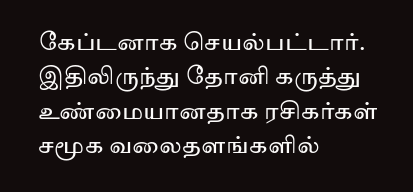கேப்டனாக செயல்பட்டார். இதிலிருந்து தோனி கருத்து உண்மையானதாக ரசிகர்கள் சமூக வலைதளங்களில்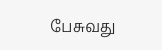பேசுவது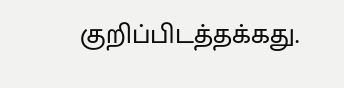குறிப்பிடத்தக்கது.